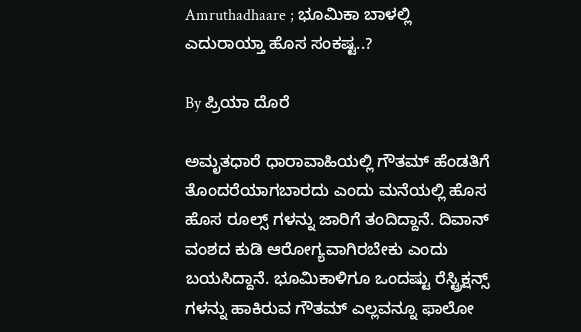Amruthadhaare ; ಭೂಮಿಕಾ ಬಾಳಲ್ಲಿ ಎದುರಾಯ್ತಾ ಹೊಸ ಸಂಕಷ್ಟ..?

By ಪ್ರಿಯಾ ದೊರೆ

ಅಮೃತಧಾರೆ ಧಾರಾವಾಹಿಯಲ್ಲಿ ಗೌತಮ್ ಹೆಂಡತಿಗೆ ತೊಂದರೆಯಾಗಬಾರದು ಎಂದು ಮನೆಯಲ್ಲಿ ಹೊಸ ಹೊಸ ರೂಲ್ಸ್ ಗಳನ್ನು ಜಾರಿಗೆ ತಂದಿದ್ದಾನೆ. ದಿವಾನ್ ವಂಶದ ಕುಡಿ ಆರೋಗ್ಯವಾಗಿರಬೇಕು ಎಂದು ಬಯಸಿದ್ದಾನೆ. ಭೂಮಿಕಾಳಿಗೂ ಒಂದಷ್ಟು ರೆಸ್ಟ್ರಿಕ್ಷನ್ಸ್ ಗಳನ್ನು ಹಾಕಿರುವ ಗೌತಮ್ ಎಲ್ಲವನ್ನೂ ಫಾಲೋ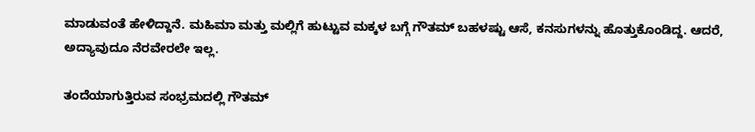ಮಾಡುವಂತೆ ಹೇಳಿದ್ದಾನೆ. ಮಹಿಮಾ ಮತ್ತು ಮಲ್ಲಿಗೆ ಹುಟ್ಟುವ ಮಕ್ಕಳ ಬಗ್ಗೆ ಗೌತಮ್ ಬಹಳಷ್ಟು ಆಸೆ, ಕನಸುಗಳನ್ನು ಹೊತ್ತುಕೊಂಡಿದ್ದ. ಆದರೆ, ಅದ್ಯಾವುದೂ ನೆರವೇರಲೇ ಇಲ್ಲ.

ತಂದೆಯಾಗುತ್ತಿರುವ ಸಂಭ್ರಮದಲ್ಲಿ ಗೌತಮ್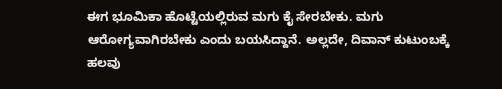ಈಗ ಭೂಮಿಕಾ ಹೊಟ್ಟೆಯಲ್ಲಿರುವ ಮಗು ಕೈ ಸೇರಬೇಕು. ಮಗು ಆರೋಗ್ಯವಾಗಿರಬೇಕು ಎಂದು ಬಯಸಿದ್ದಾನೆ. ಅಲ್ಲದೇ, ದಿವಾನ್ ಕುಟುಂಬಕ್ಕೆ ಹಲವು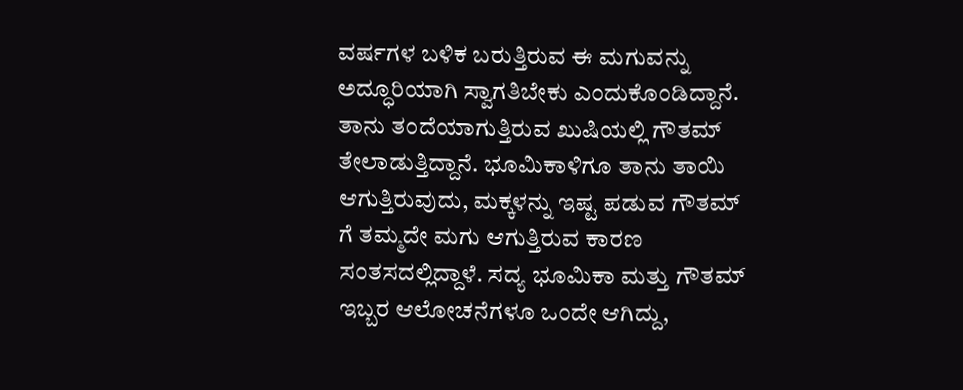ವರ್ಷಗಳ ಬಳಿಕ ಬರುತ್ತಿರುವ ಈ ಮಗುವನ್ನು ಅದ್ಧೂರಿಯಾಗಿ ಸ್ವಾಗತಿಬೇಕು ಎಂದುಕೊಂಡಿದ್ದಾನೆ. ತಾನು ತಂದೆಯಾಗುತ್ತಿರುವ ಖುಷಿಯಲ್ಲಿ ಗೌತಮ್ ತೇಲಾಡುತ್ತಿದ್ದಾನೆ. ಭೂಮಿಕಾಳಿಗೂ ತಾನು ತಾಯಿ ಆಗುತ್ತಿರುವುದು, ಮಕ್ಕಳನ್ನು ಇಷ್ಟ ಪಡುವ ಗೌತಮ್ ಗೆ ತಮ್ಮದೇ ಮಗು ಆಗುತ್ತಿರುವ ಕಾರಣ ಸಂತಸದಲ್ಲಿದ್ದಾಳೆ. ಸದ್ಯ ಭೂಮಿಕಾ ಮತ್ತು ಗೌತಮ್ ಇಬ್ಬರ ಆಲೋಚನೆಗಳೂ ಒಂದೇ ಆಗಿದ್ದು,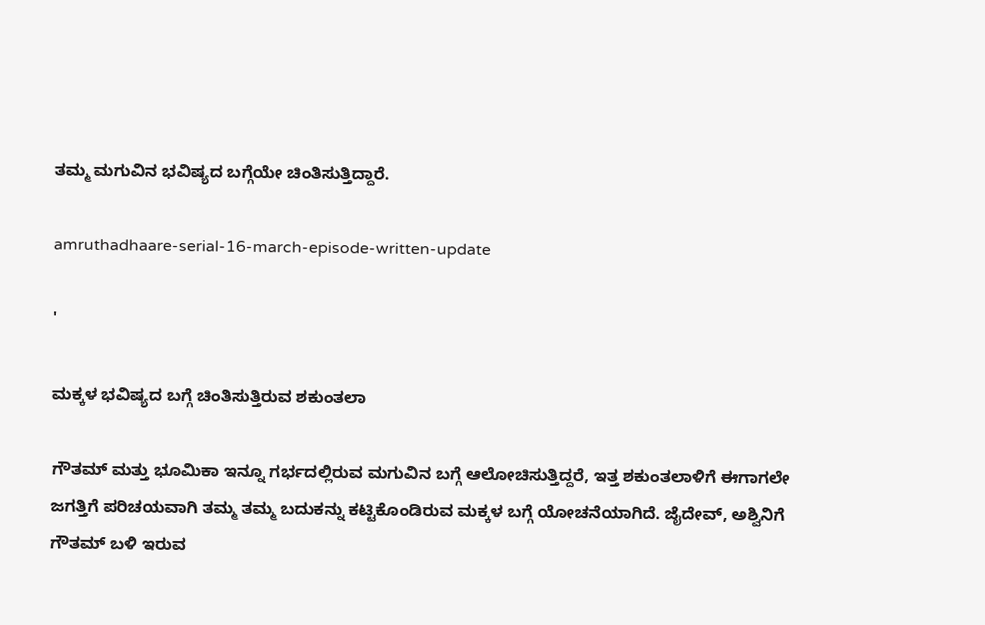ತಮ್ಮ ಮಗುವಿನ ಭವಿಷ್ಯದ ಬಗ್ಗೆಯೇ ಚಿಂತಿಸುತ್ತಿದ್ದಾರೆ.

amruthadhaare-serial-16-march-episode-written-update

'

ಮಕ್ಕಳ ಭವಿಷ್ಯದ ಬಗ್ಗೆ ಚಿಂತಿಸುತ್ತಿರುವ ಶಕುಂತಲಾ

ಗೌತಮ್ ಮತ್ತು ಭೂಮಿಕಾ ಇನ್ನೂ ಗರ್ಭದಲ್ಲಿರುವ ಮಗುವಿನ ಬಗ್ಗೆ ಆಲೋಚಿಸುತ್ತಿದ್ದರೆ, ಇತ್ತ ಶಕುಂತಲಾಳಿಗೆ ಈಗಾಗಲೇ ಜಗತ್ತಿಗೆ ಪರಿಚಯವಾಗಿ ತಮ್ಮ ತಮ್ಮ ಬದುಕನ್ನು ಕಟ್ಟಿಕೊಂಡಿರುವ ಮಕ್ಕಳ ಬಗ್ಗೆ ಯೋಚನೆಯಾಗಿದೆ. ಜೈದೇವ್, ಅಶ್ವಿನಿಗೆ ಗೌತಮ್ ಬಳಿ ಇರುವ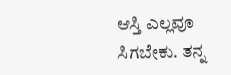ಆಸ್ತಿ ಎಲ್ಲವೂ ಸಿಗಬೇಕು. ತನ್ನ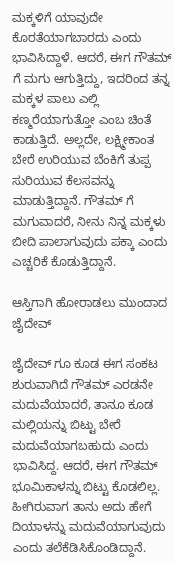ಮಕ್ಕಳಿಗೆ ಯಾವುದೇ ಕೊರತೆಯಾಗಬಾರದು ಎಂದು ಭಾವಿಸಿದ್ದಾಳೆ. ಆದರೆ, ಈಗ ಗೌತಮ್ ಗೆ ಮಗು ಆಗುತ್ತಿದ್ದು, ಇದರಿಂದ ತನ್ನ ಮಕ್ಕಳ ಪಾಲು ಎಲ್ಲಿ ಕಣ್ಮರೆಯಾಗುತ್ತೋ ಎಂಬ ಚಿಂತೆ ಕಾಡುತ್ತಿದೆ. ಅಲ್ಲದೇ, ಲಕ್ಷ್ಮೀಕಾಂತ ಬೇರೆ ಉರಿಯುವ ಬೆಂಕಿಗೆ ತುಪ್ಪ ಸುರಿಯುವ ಕೆಲಸವನ್ನು ಮಾಡುತ್ತಿದ್ದಾನೆ. ಗೌತಮ್ ಗೆ ಮಗುವಾದರೆ, ನೀನು ನಿನ್ನ ಮಕ್ಕಳು ಬೀದಿ ಪಾಲಾಗುವುದು ಪಕ್ಕಾ ಎಂದು ಎಚ್ಚರಿಕೆ ಕೊಡುತ್ತಿದ್ದಾನೆ.

ಆಸ್ತಿಗಾಗಿ ಹೋರಾಡಲು ಮುಂದಾದ ಜೈದೇವ್

ಜೈದೇವ್ ಗೂ ಕೂಡ ಈಗ ಸಂಕಟ ಶುರುವಾಗಿದೆ ಗೌತಮ್ ಎರಡನೇ ಮದುವೆಯಾದರೆ, ತಾನೂ ಕೂಡ ಮಲ್ಲಿಯನ್ನು ಬಿಟ್ಟು ಬೇರೆ ಮದುವೆಯಾಗಬಹುದು ಎಂದು ಭಾವಿಸಿದ್ದ. ಆದರೆ, ಈಗ ಗೌತಮ್ ಭೂಮಿಕಾಳನ್ನು ಬಿಟ್ಟು ಕೊಡಲಿಲ್ಲ. ಹೀಗಿರುವಾಗ ತಾನು ಅದು ಹೇಗೆ ದಿಯಾಳನ್ನು ಮದುವೆಯಾಗುವುದು ಎಂದು ತಲೆಕೆಡಿಸಿಕೊಂಡಿದ್ದಾನೆ.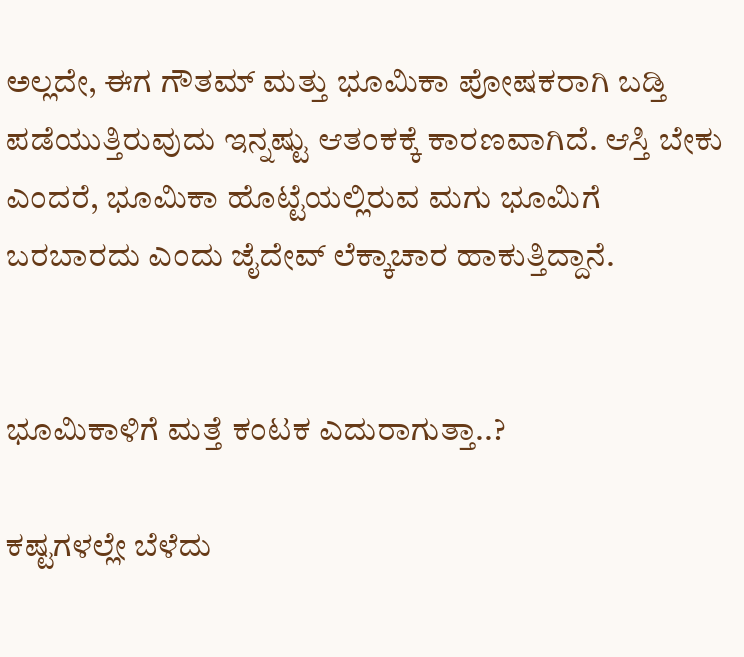ಅಲ್ಲದೇ, ಈಗ ಗೌತಮ್ ಮತ್ತು ಭೂಮಿಕಾ ಪೋಷಕರಾಗಿ ಬಡ್ತಿ ಪಡೆಯುತ್ತಿರುವುದು ಇನ್ನಷ್ಟು ಆತಂಕಕ್ಕೆ ಕಾರಣವಾಗಿದೆ. ಆಸ್ತಿ ಬೇಕು ಎಂದರೆ, ಭೂಮಿಕಾ ಹೊಟ್ಟೆಯಲ್ಲಿರುವ ಮಗು ಭೂಮಿಗೆ ಬರಬಾರದು ಎಂದು ಜೈದೇವ್ ಲೆಕ್ಕಾಚಾರ ಹಾಕುತ್ತಿದ್ದಾನೆ.


ಭೂಮಿಕಾಳಿಗೆ ಮತ್ತೆ ಕಂಟಕ ಎದುರಾಗುತ್ತಾ..?

ಕಷ್ಟಗಳಲ್ಲೇ ಬೆಳೆದು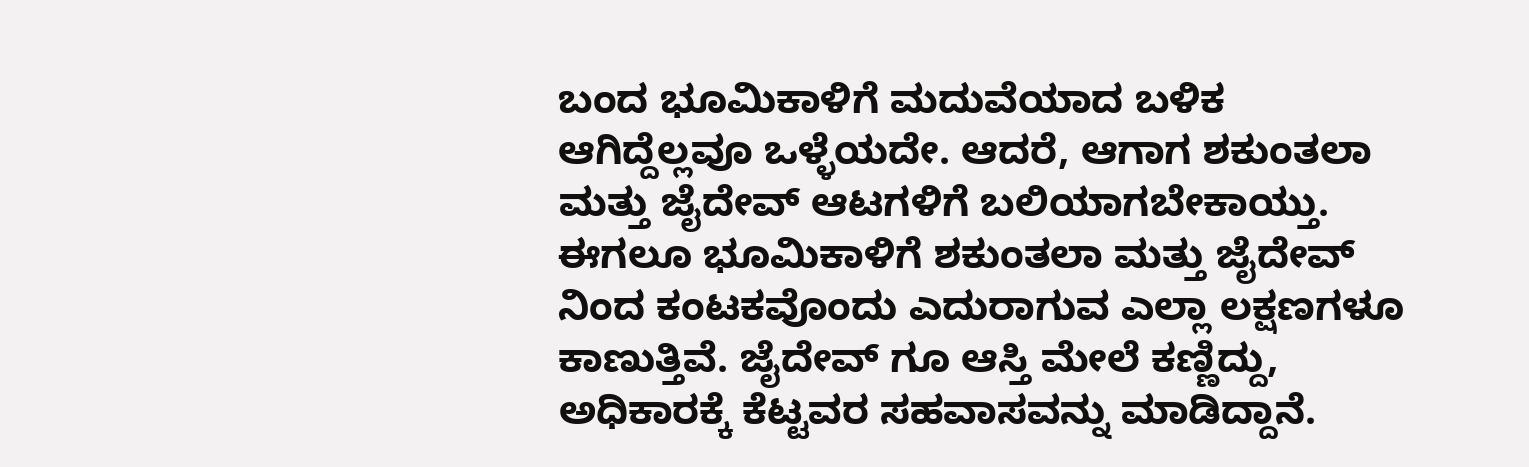ಬಂದ ಭೂಮಿಕಾಳಿಗೆ ಮದುವೆಯಾದ ಬಳಿಕ ಆಗಿದ್ದೆಲ್ಲವೂ ಒಳ್ಳೆಯದೇ. ಆದರೆ, ಆಗಾಗ ಶಕುಂತಲಾ ಮತ್ತು ಜೈದೇವ್ ಆಟಗಳಿಗೆ ಬಲಿಯಾಗಬೇಕಾಯ್ತು. ಈಗಲೂ ಭೂಮಿಕಾಳಿಗೆ ಶಕುಂತಲಾ ಮತ್ತು ಜೈದೇವ್ ನಿಂದ ಕಂಟಕವೊಂದು ಎದುರಾಗುವ ಎಲ್ಲಾ ಲಕ್ಷಣಗಳೂ ಕಾಣುತ್ತಿವೆ. ಜೈದೇವ್ ಗೂ ಆಸ್ತಿ ಮೇಲೆ ಕಣ್ಣಿದ್ದು, ಅಧಿಕಾರಕ್ಕೆ ಕೆಟ್ಟವರ ಸಹವಾಸವನ್ನು ಮಾಡಿದ್ದಾನೆ.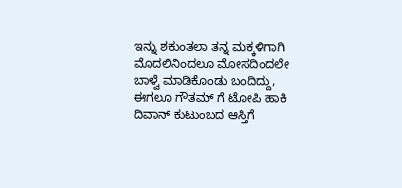ಇನ್ನು ಶಕುಂತಲಾ ತನ್ನ ಮಕ್ಕಳಿಗಾಗಿ ಮೊದಲಿನಿಂದಲೂ ಮೋಸದಿಂದಲೇ ಬಾಳ್ವೆ ಮಾಡಿಕೊಂಡು ಬಂದಿದ್ದು, ಈಗಲೂ ಗೌತಮ್ ಗೆ ಟೋಪಿ ಹಾಕಿ ದಿವಾನ್ ಕುಟುಂಬದ ಆಸ್ತಿಗೆ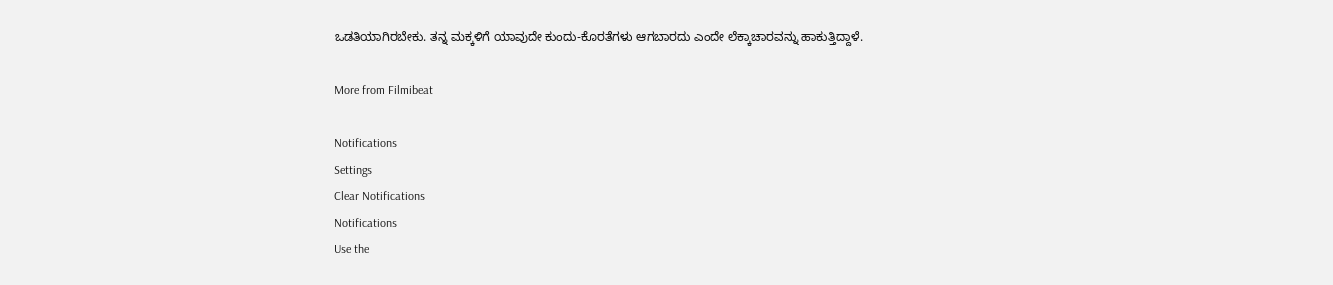ಒಡತಿಯಾಗಿರಬೇಕು. ತನ್ನ ಮಕ್ಕಳಿಗೆ ಯಾವುದೇ ಕುಂದು-ಕೊರತೆಗಳು ಆಗಬಾರದು ಎಂದೇ ಲೆಕ್ಕಾಚಾರವನ್ನು ಹಾಕುತ್ತಿದ್ದಾಳೆ.

More from Filmibeat

Notifications
Settings
Clear Notifications
Notifications
Use the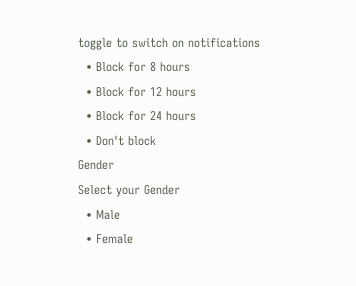toggle to switch on notifications
  • Block for 8 hours
  • Block for 12 hours
  • Block for 24 hours
  • Don't block
Gender
Select your Gender
  • Male
  • Female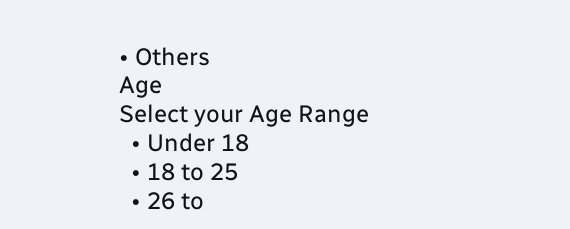• Others
Age
Select your Age Range
  • Under 18
  • 18 to 25
  • 26 to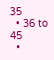35
  • 36 to 45
  •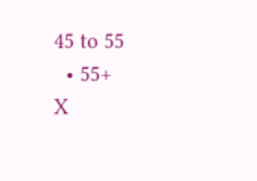45 to 55
  • 55+
X